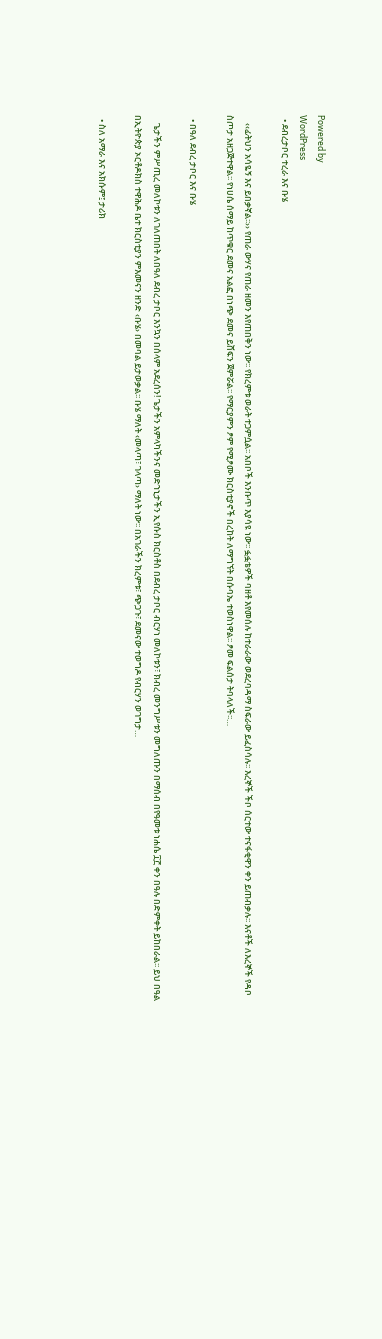Powered by
WordPress
  • ደብረታቦር ተረራ እና ቡሄ

    ‹‹ፊትህን አሳዬኝ እና ይበቃኛል፡፡›› የጠራ ውሃና የጠራ ዘመን እየጠበቅን ነው፡፡ የክረምቱ ወራት ተጋምሷል፡፡ አበቦች እንቡጥ እያሳዩ ነው፡፡ ፏፏቴዎች ባዘቶ እየመሰሉ ከተራራው ወደረባዳማ ስፍራው ይፈስሳሉ፡፡ እረኞች ችቦ ሰርተው ተናፋቂዋን ቀን ይጠብቃሉ፡፡ እናቶች ለእረኞች የዳቦ ስጦታ አዘጋጅተዋል፡፡ የነሀሴ ሰማይ ከጥቁር ደመና አልፎ በነጭ ደመና ይሸፍን ጀምሯል፡፡ የማርያምን ፆም የሚፆሙ ክርስቲያኖች በረከት ለማግኘት በሱባኤ ተወስነዋል፡፡ ፆመ ፍልሰታ ትባላለች፡፡…

  • በዓለ ደብረ ታቦር እና ቡሄ

    ጌታችን ምሥጢረ መለኮቱን ለገለጠበት ለበዓለ ደብረ ታቦር እንኳን በሰላም አደረሰን! ጌታችን አምላካችንና መድኀኒታችን ኢየሱስ ክርስቶስ በደብረ ታቦር ብርሃነ መለኮቱን፣ ክብረ መንግሥቱን መግለጡን በማሰብ በየዓመቱ ነሐሴ ፲፫ ቀን በዓሉ በድምቀት ይከበራል፡፡ ይህ በዓል በኢትዮጵያ ኦርቶዶክስ ተዋሕዶ ቤተ ክርስቲያን ምእመናን ዘንድ ‹ቡሄ› በመባል ይታወቃል፡፡ ቡሄ ማለት ‹መላጣ፣ ገላጣ› ማለት ነው፡፡ በአገራችን ክረምቱ፣ ጭጋጉ፣ ደመናው ተወግዶ የብርሃን ወገግታ…

  • ስለ አማራ እና አክሱም፤ ታሪክ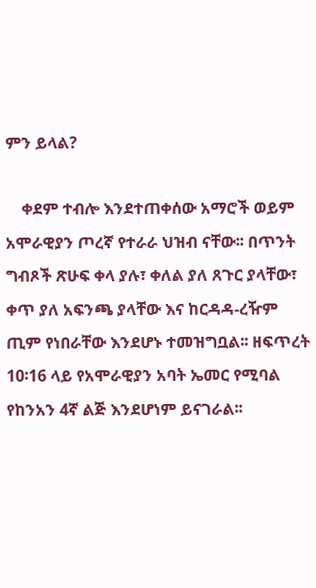ምን ይላል?

    ቀደም ተብሎ እንደተጠቀሰው አማሮች ወይም አሞራዊያን ጦረኛ የተራራ ህዝብ ናቸው፡፡ በጥንት ግብጾች ጽሁፍ ቀላ ያሉ፣ ቀለል ያለ ጸጉር ያላቸው፣ ቀጥ ያለ አፍንጫ ያላቸው እና ከርዳዳ-ረዥም ጢም የነበራቸው እንደሆኑ ተመዝግቧል፡፡ ዘፍጥረት 10፡16 ላይ የአሞራዊያን አባት ኤመር የሚባል የከንአን 4ኛ ልጅ እንደሆነም ይናገራል፡፡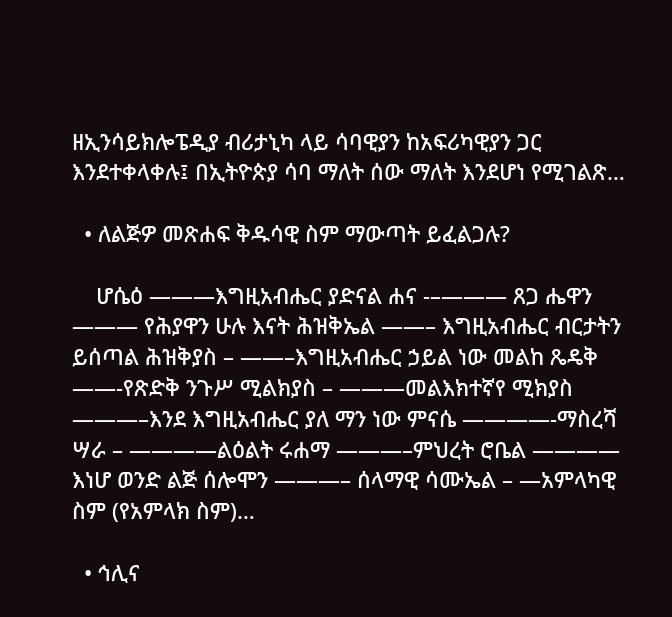ዘኢንሳይክሎፔዲያ ብሪታኒካ ላይ ሳባዊያን ከአፍሪካዊያን ጋር እንደተቀላቀሉ፤ በኢትዮጵያ ሳባ ማለት ሰው ማለት እንደሆነ የሚገልጽ…

  • ለልጅዎ መጽሐፍ ቅዱሳዊ ስም ማውጣት ይፈልጋሉ?

    ሆሴዕ ———እግዚአብሔር ያድናል ሐና -–——— ጸጋ ሔዋን ——— የሕያዋን ሁሉ እናት ሕዝቅኤል ——– እግዚአብሔር ብርታትን ይሰጣል ሕዝቅያስ – ——–እግዚአብሔር ኃይል ነው መልከ ጼዴቅ ——-የጽድቅ ንጉሥ ሚልክያስ – ———መልእክተኛየ ሚክያስ ———–እንደ እግዚአብሔር ያለ ማን ነው ምናሴ ————-ማስረሻ ሣራ – ————ልዕልት ሩሐማ ———–ምህረት ሮቤል ———— እነሆ ወንድ ልጅ ሰሎሞን ———– ሰላማዊ ሳሙኤል – —አምላካዊ ስም (የአምላክ ስም)…

  • ኅሊና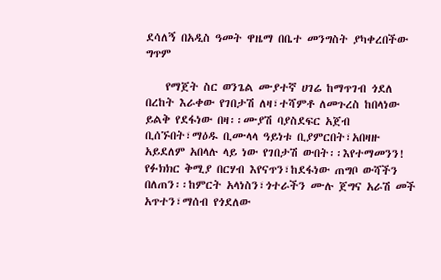ደሳለኝ በአዲስ ዓመት ዋዜማ በቤተ መንግስት ያካቀረበችው ግጥም

    የማጀት ስር ወንጌል ሙያተኛ ሀገሬ ከማጥገብ ጎደለ በረከት እራቀው የገበታሽ ለዛ፣ተሻምቶ ለመጉረስ ከበላነው ይልቅ የደፋነው በዛ፡፡ሙያሽ ባያስደፍር አጀብ ቢሰኙበት፣ማዕዱ ቢሙላላ ዓይነቱ ቢያምርበት፣አበዛዙ አይደለም አበላሉ ላይ ነው የገበታሽ ውበት፡፡እየተማመንን! የፉክክር ቅሚያ በርሃብ እየናጥን፣ከደፋነው ጠግቦ ውሻችን በለጠን፡፡ከምርት አላነስን፣ጎተራችን ሙሉ ጀግና አራሽ መች አጥተን፣ማሰብ የጎደለው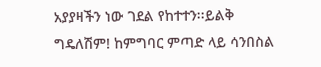አያያዛችን ነው ገደል የከተተን፡፡ይልቅ ግዴለሽም! ከምግባር ምጣድ ላይ ሳንበስል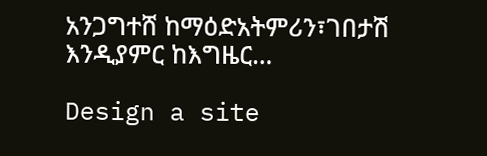አንጋግተሸ ከማዕድአትምሪን፣ገበታሽ እንዲያምር ከእግዜር…

Design a site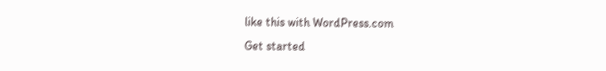like this with WordPress.com
Get started